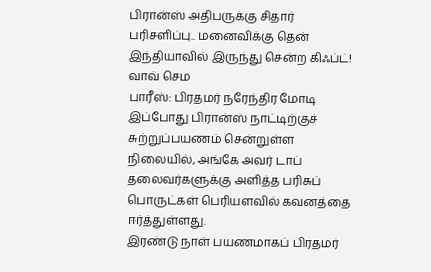பிரான்ஸ் அதிபருக்கு சிதார் பரிசளிப்பு.. மனைவிக்கு தென் இந்தியாவில் இருந்து சென்ற கிஃப்ட்! வாவ் செம
பாரீஸ்: பிரதமர் நரேந்திர மோடி இப்போது பிரான்ஸ் நாட்டிற்குச் சுற்றுப்பயணம் சென்றுள்ள நிலையில், அங்கே அவர் டாப் தலைவர்களுக்கு அளித்த பரிசுப் பொருட்கள் பெரியளவில் கவனத்தை ஈர்த்துள்ளது.
இரண்டு நாள் பயணமாகப் பிரதமர்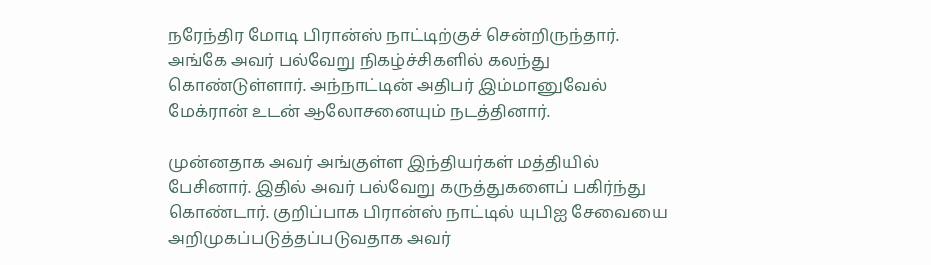நரேந்திர மோடி பிரான்ஸ் நாட்டிற்குச் சென்றிருந்தார். அங்கே அவர் பல்வேறு நிகழ்ச்சிகளில் கலந்து கொண்டுள்ளார். அந்நாட்டின் அதிபர் இம்மானுவேல் மேக்ரான் உடன் ஆலோசனையும் நடத்தினார்.

முன்னதாக அவர் அங்குள்ள இந்தியர்கள் மத்தியில் பேசினார். இதில் அவர் பல்வேறு கருத்துகளைப் பகிர்ந்து கொண்டார். குறிப்பாக பிரான்ஸ் நாட்டில் யுபிஐ சேவையை அறிமுகப்படுத்தப்படுவதாக அவர்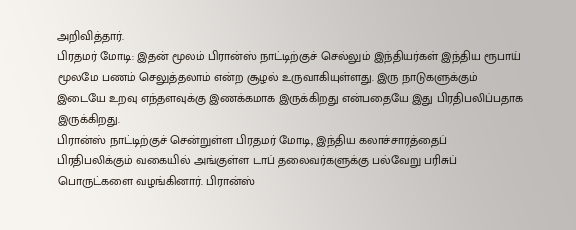அறிவித்தார்.
பிரதமர் மோடி: இதன் மூலம் பிரான்ஸ் நாட்டிற்குச் செல்லும் இந்தியர்கள் இந்திய ரூபாய் மூலமே பணம் செலுத்தலாம் என்ற சூழல் உருவாகியுள்ளது. இரு நாடுகளுக்கும் இடையே உறவு எந்தளவுக்கு இணக்கமாக இருக்கிறது என்பதையே இது பிரதிபலிப்பதாக இருக்கிறது.
பிரான்ஸ் நாட்டிற்குச் சென்றுள்ள பிரதமர் மோடி, இந்திய கலாச்சாரத்தைப் பிரதிபலிக்கும் வகையில் அங்குள்ள டாப் தலைவர்களுக்கு பல்வேறு பரிசுப் பொருட்களை வழங்கினார். பிரான்ஸ்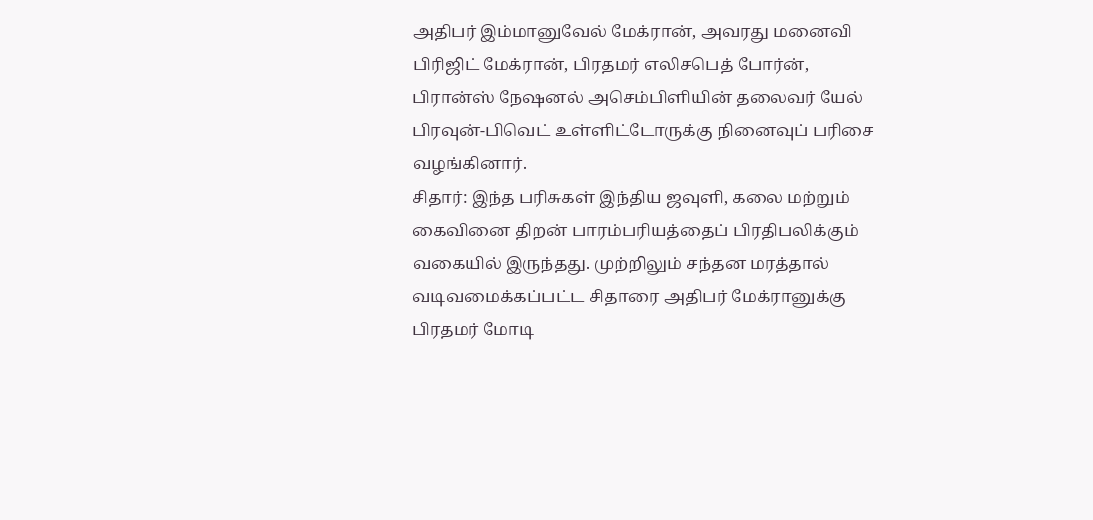அதிபர் இம்மானுவேல் மேக்ரான், அவரது மனைவி பிரிஜிட் மேக்ரான், பிரதமர் எலிசபெத் போர்ன், பிரான்ஸ் நேஷனல் அசெம்பிளியின் தலைவர் யேல் பிரவுன்-பிவெட் உள்ளிட்டோருக்கு நினைவுப் பரிசை வழங்கினார்.
சிதார்: இந்த பரிசுகள் இந்திய ஜவுளி, கலை மற்றும் கைவினை திறன் பாரம்பரியத்தைப் பிரதிபலிக்கும் வகையில் இருந்தது. முற்றிலும் சந்தன மரத்தால் வடிவமைக்கப்பட்ட சிதாரை அதிபர் மேக்ரானுக்கு பிரதமர் மோடி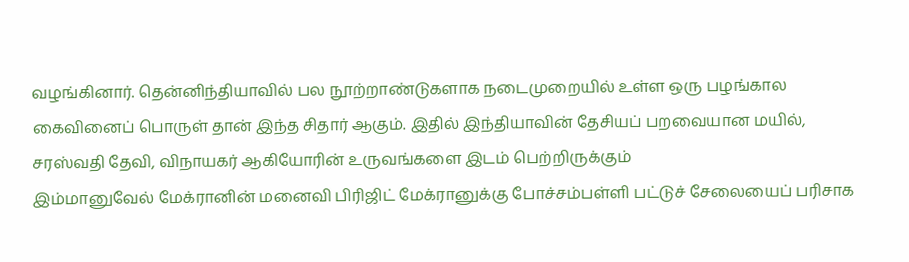வழங்கினார். தென்னிந்தியாவில் பல நூற்றாண்டுகளாக நடைமுறையில் உள்ள ஒரு பழங்கால கைவினைப் பொருள் தான் இந்த சிதார் ஆகும். இதில் இந்தியாவின் தேசியப் பறவையான மயில், சரஸ்வதி தேவி, விநாயகர் ஆகியோரின் உருவங்களை இடம் பெற்றிருக்கும்
இம்மானுவேல் மேக்ரானின் மனைவி பிரிஜிட் மேக்ரானுக்கு போச்சம்பள்ளி பட்டுச் சேலையைப் பரிசாக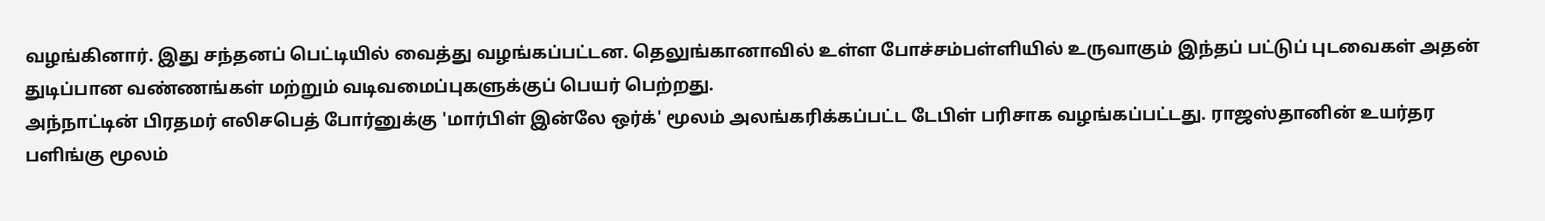வழங்கினார். இது சந்தனப் பெட்டியில் வைத்து வழங்கப்பட்டன. தெலுங்கானாவில் உள்ள போச்சம்பள்ளியில் உருவாகும் இந்தப் பட்டுப் புடவைகள் அதன் துடிப்பான வண்ணங்கள் மற்றும் வடிவமைப்புகளுக்குப் பெயர் பெற்றது.
அந்நாட்டின் பிரதமர் எலிசபெத் போர்னுக்கு 'மார்பிள் இன்லே ஒர்க்' மூலம் அலங்கரிக்கப்பட்ட டேபிள் பரிசாக வழங்கப்பட்டது. ராஜஸ்தானின் உயர்தர பளிங்கு மூலம்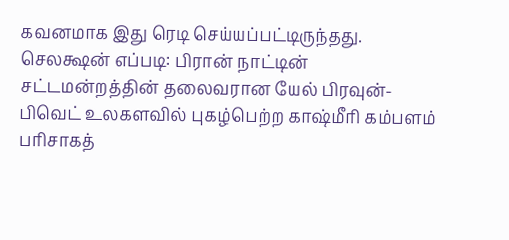கவனமாக இது ரெடி செய்யப்பட்டிருந்தது.
செலக்ஷன் எப்படி: பிரான் நாட்டின் சட்டமன்றத்தின் தலைவரான யேல் பிரவுன்-பிவெட் உலகளவில் புகழ்பெற்ற காஷ்மீரி கம்பளம் பரிசாகத்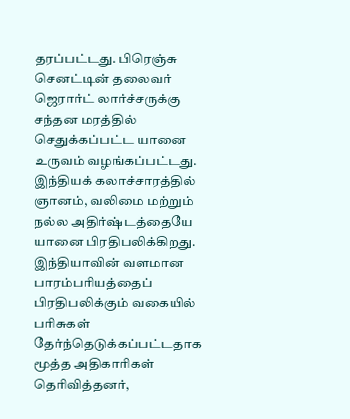தரப்பட்டது. பிரெஞ்சு செனட்டின் தலைவர் ஜெரார்ட் லார்ச்சருக்கு சந்தன மரத்தில் செதுக்கப்பட்ட யானை உருவம் வழங்கப்பட்டது. இந்தியக் கலாச்சாரத்தில் ஞானம், வலிமை மற்றும் நல்ல அதிர்ஷ்டத்தையே யானை பிரதிபலிக்கிறது. இந்தியாவின் வளமான பாரம்பரியத்தைப் பிரதிபலிக்கும் வகையில் பரிசுகள் தேர்ந்தெடுக்கப்பட்டதாக மூத்த அதிகாரிகள் தெரிவித்தனர்,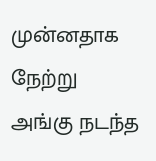முன்னதாக நேற்று அங்கு நடந்த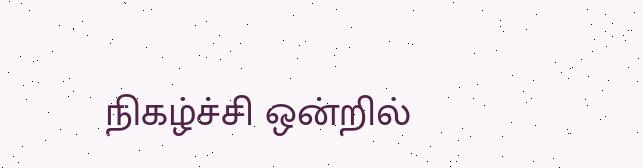நிகழ்ச்சி ஒன்றில்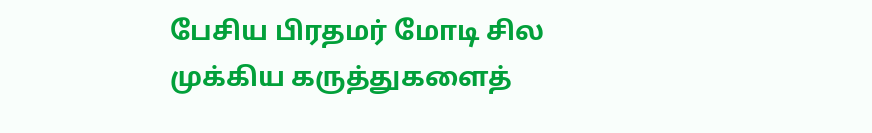பேசிய பிரதமர் மோடி சில முக்கிய கருத்துகளைத்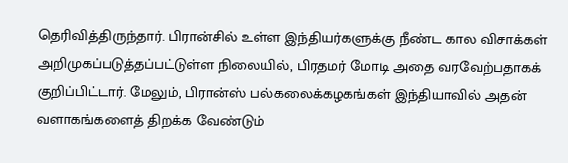தெரிவித்திருந்தார். பிரான்சில் உள்ள இந்தியர்களுக்கு நீண்ட கால விசாக்கள் அறிமுகப்படுத்தப்பட்டுள்ள நிலையில், பிரதமர் மோடி அதை வரவேற்பதாகக் குறிப்பிட்டார். மேலும், பிரான்ஸ் பல்கலைக்கழகங்கள் இந்தியாவில் அதன் வளாகங்களைத் திறக்க வேண்டும்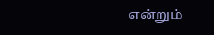என்றும்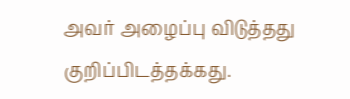அவர் அழைப்பு விடுத்தது குறிப்பிடத்தக்கது.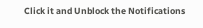Click it and Unblock the Notifications